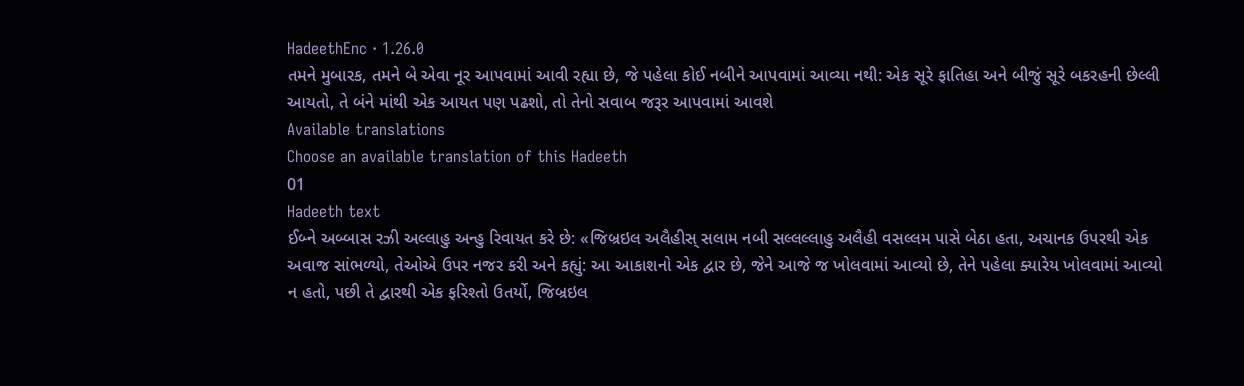HadeethEnc · 1.26.0
તમને મુબારક, તમને બે એવા નૂર આપવામાં આવી રહ્યા છે, જે પહેલા કોઈ નબીને આપવામાં આવ્યા નથી: એક સૂરે ફાતિહા અને બીજું સૂરે બકરહની છેલ્લી આયતો, તે બંને માંથી એક આયત પણ પઢશો, તો તેનો સવાબ જરૂર આપવામાં આવશે
Available translations
Choose an available translation of this Hadeeth
01
Hadeeth text
ઈબ્ને અબ્બાસ રઝી અલ્લાહુ અન્હુ રિવાયત કરે છે: «જિબ્રઇલ અલૈહીસ્ સલામ નબી સલ્લલ્લાહુ અલૈહી વસલ્લમ પાસે બેઠા હતા, અચાનક ઉપરથી એક અવાજ સાંભળ્યો, તેઓએ ઉપર નજર કરી અને કહ્યું: આ આકાશનો એક દ્વાર છે, જેને આજે જ ખોલવામાં આવ્યો છે, તેને પહેલા ક્યારેય ખોલવામાં આવ્યો ન હતો, પછી તે દ્વારથી એક ફરિશ્તો ઉતર્યો, જિબ્રઇલ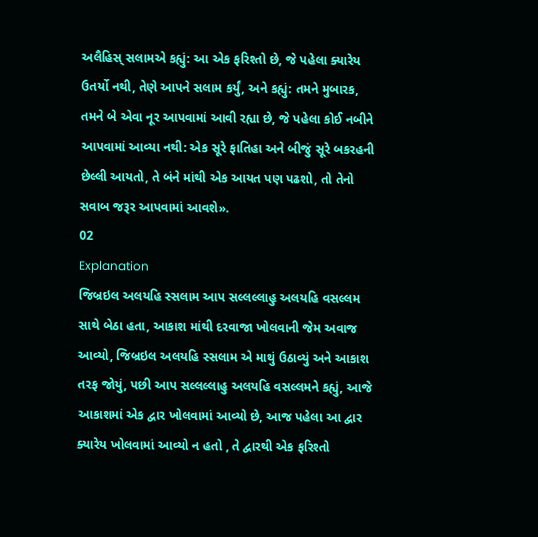અલૈહિસ્ સલામએ કહ્યું: આ એક ફરિશ્તો છે, જે પહેલા ક્યારેય ઉતર્યો નથી, તેણે આપને સલામ કર્યું, અને કહ્યું: તમને મુબારક, તમને બે એવા નૂર આપવામાં આવી રહ્યા છે, જે પહેલા કોઈ નબીને આપવામાં આવ્યા નથી: એક સૂરે ફાતિહા અને બીજું સૂરે બકરહની છેલ્લી આયતો, તે બંને માંથી એક આયત પણ પઢશો, તો તેનો સવાબ જરૂર આપવામાં આવશે».
02
Explanation
જિબ્રઇલ અલયહિ સ્સલામ આપ સલ્લલ્લાહુ અલયહિ વસલ્લમ સાથે બેઠા હતા, આકાશ માંથી દરવાજા ખોલવાની જેમ અવાજ આવ્યો, જિબ્રઇલ અલયહિ સ્સલામ એ માથું ઉઠાવ્યું અને આકાશ તરફ જોયું, પછી આપ સલ્લલ્લાહુ અલયહિ વસલ્લમને કહ્યું, આજે આકાશમાં એક દ્વાર ખોલવામાં આવ્યો છે, આજ પહેલા આ દ્વાર ક્યારેય ખોલવામાં આવ્યો ન હતો , તે દ્વારથી એક ફરિશ્તો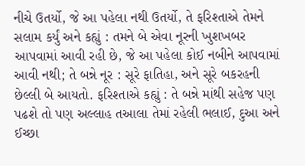નીચે ઉતર્યો, જે આ પહેલા નથી ઉતર્યો, તે ફરિશ્તાએ તેમને સલામ કર્યું અને કહ્યું : તમને બે એવા નૂરની ખુશખબર આપવામાં આવી રહી છે, જે આ પહેલા કોઈ નબીને આપવામાં આવી નથી; તે બન્ને નૂર : સૂરે ફાતિહા, અને સૂરે બકરહની છેલ્લી બે આયતો. ફરિશ્તાએ કહ્યું : તે બન્ને માંથી સહેજ પણ પઢશે તો પણ અલ્લાહ તઆલા તેમાં રહેલી ભલાઈ, દુઆ અને ઈચ્છા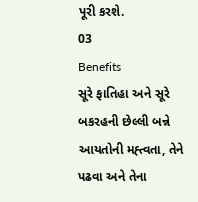પૂરી કરશે.
03
Benefits
સૂરે ફાતિહા અને સૂરે બકરહની છેલ્લી બન્ને આયતોની મહ્ત્વતા, તેને પઢવા અને તેના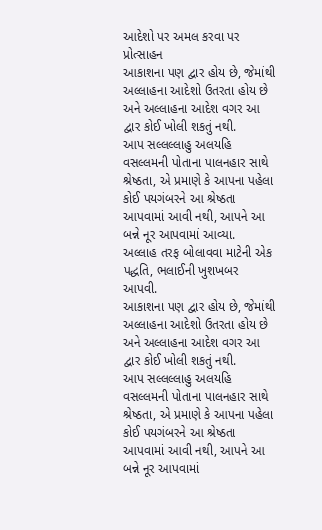આદેશો પર અમલ કરવા પર પ્રોત્સાહન
આકાશના પણ દ્વાર હોય છે, જેમાંથી અલ્લાહના આદેશો ઉતરતા હોય છે અને અલ્લાહના આદેશ વગર આ દ્વાર કોઈ ખોલી શકતું નથી.
આપ સલ્લલ્લાહુ અલયહિ વસલ્લમની પોતાના પાલનહાર સાથે શ્રેષ્ઠતા, એ પ્રમાણે કે આપના પહેલા કોઈ પયગંબરને આ શ્રેષ્ઠતા આપવામાં આવી નથી, આપને આ બન્ને નૂર આપવામાં આવ્યા.
અલ્લાહ તરફ બોલાવવા માટેની એક પદ્ધતિ, ભલાઈની ખુશખબર આપવી.
આકાશના પણ દ્વાર હોય છે, જેમાંથી અલ્લાહના આદેશો ઉતરતા હોય છે અને અલ્લાહના આદેશ વગર આ દ્વાર કોઈ ખોલી શકતું નથી.
આપ સલ્લલ્લાહુ અલયહિ વસલ્લમની પોતાના પાલનહાર સાથે શ્રેષ્ઠતા, એ પ્રમાણે કે આપના પહેલા કોઈ પયગંબરને આ શ્રેષ્ઠતા આપવામાં આવી નથી, આપને આ બન્ને નૂર આપવામાં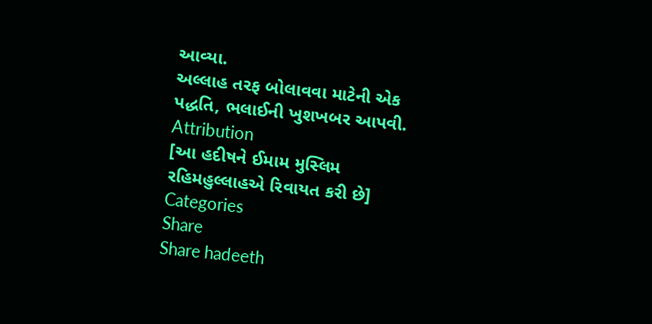આવ્યા.
અલ્લાહ તરફ બોલાવવા માટેની એક પદ્ધતિ, ભલાઈની ખુશખબર આપવી.
Attribution
[આ હદીષને ઈમામ મુસ્લિમ રહિમહુલ્લાહએ રિવાયત કરી છે]
Categories
Share
Share hadeeth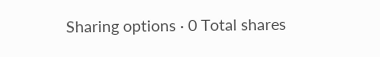Sharing options · 0 Total shares